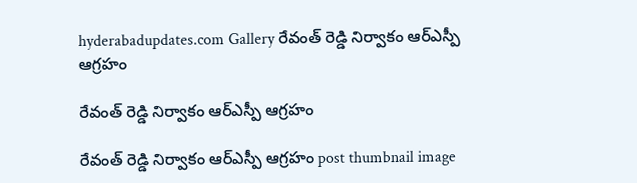hyderabadupdates.com Gallery రేవంత్ రెడ్డి నిర్వాకం ఆర్ఎస్పీ ఆగ్ర‌హం

రేవంత్ రెడ్డి నిర్వాకం ఆర్ఎస్పీ ఆగ్ర‌హం

రేవంత్ రెడ్డి నిర్వాకం ఆర్ఎస్పీ ఆగ్ర‌హం post thumbnail image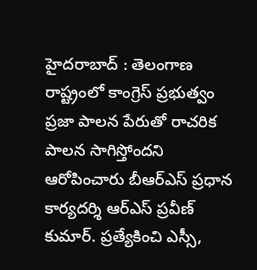హైద‌రాబాద్ : తెలంగాణ రాష్ట్రంలో కాంగ్రెస్ ప్ర‌భుత్వం ప్ర‌జా పాల‌న పేరుతో రాచ‌రిక పాల‌న సాగిస్తోంద‌ని ఆరోపించారు బీఆర్ఎస్ ప్ర‌ధాన కార్య‌ద‌ర్శి ఆర్ఎస్ ప్ర‌వీణ్ కుమార్. ప్ర‌త్యేకించి ఎస్సీ,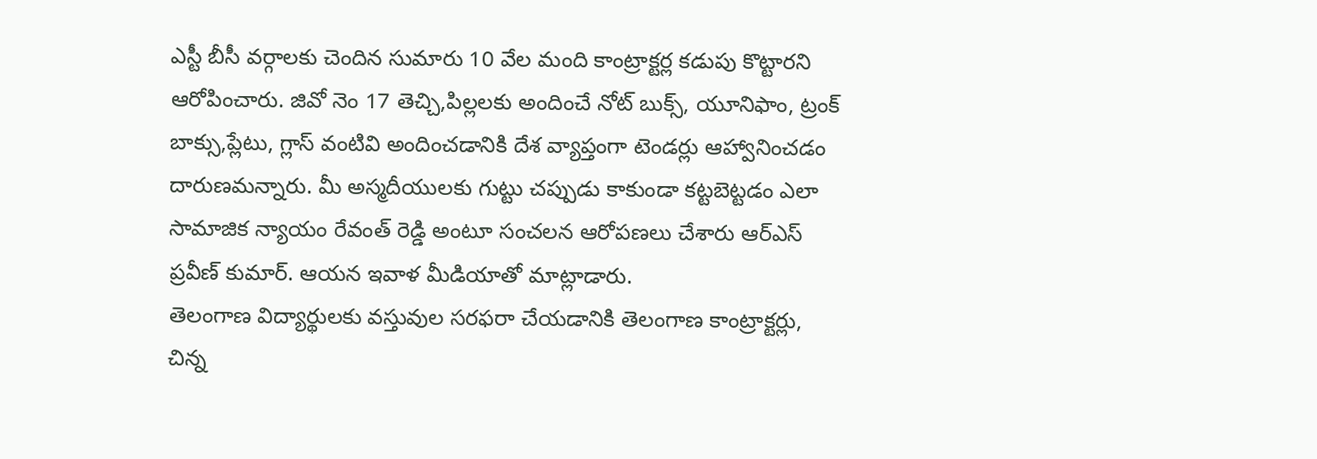ఎస్టీ బీసీ వర్గాలకు చెందిన సుమారు 10 వేల మంది కాంట్రాక్టర్ల కడుపు కొట్టార‌ని ఆరోపించారు. జివో నెం 17 తెచ్చి,పిల్లలకు అందించే నోట్ బుక్స్, యూనిఫాం, ట్రంక్ బాక్సు,ప్లేటు, గ్లాస్ వంటివి అందించడానికి దేశ వ్యాప్తంగా టెండర్లు ఆహ్వానించడం దారుణ‌మ‌న్నారు. మీ అస్మదీయులకు గుట్టు చప్పుడు కాకుండా కట్టబెట్టడం ఎలా సామాజిక న్యాయం రేవంత్ రెడ్డి అంటూ సంచ‌ల‌న ఆరోప‌ణ‌లు చేశారు ఆర్ఎస్ ప్ర‌వీణ్ కుమార్. ఆయ‌న ఇవాళ మీడియాతో మాట్లాడారు.
తెలంగాణ విద్యార్థులకు వస్తువుల సరఫరా చేయడానికి తెలంగాణ కాంట్రాక్టర్లు, చిన్న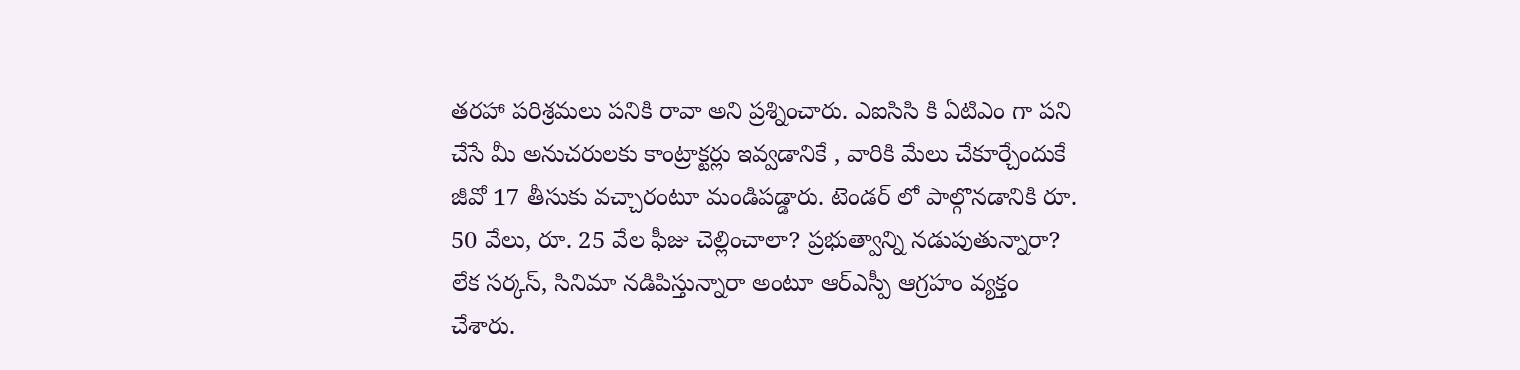తరహా పరిశ్రమలు పనికి రావా అని ప్ర‌శ్నించారు. ఎఐసిసి కి ఏటిఎం గా పని చేసే మీ అనుచరులకు కాంట్రాక్టర్లు ఇవ్వడానికే , వారికి మేలు చేకూర్చేందుకే జీవో 17 తీసుకు వ‌చ్చారంటూ మండిప‌డ్డారు. టెండర్ లో పాల్గొనడానికి రూ. 50 వేలు, రూ. 25 వేల ఫీజు చెల్లించాలా? ప్రభుత్వాన్ని నడుపుతున్నారా? లేక సర్కస్, సినిమా నడిపిస్తున్నారా అంటూ ఆర్ఎస్పీ ఆగ్ర‌హం వ్య‌క్తం చేశారు.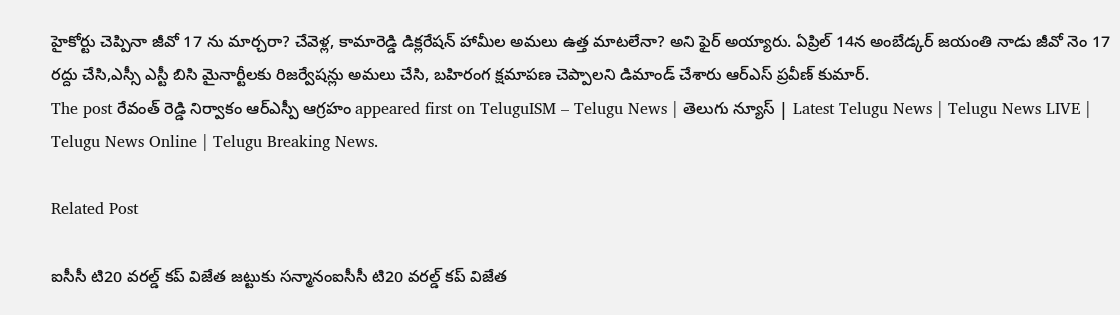హైకోర్టు చెప్పినా జీవో 17 ను మార్చరా? చేవెళ్ల, కామారెడ్డి డిక్లరేషన్ హామీల అమలు ఉత్త మాటలేనా? అని ఫైర్ అయ్యారు. ఏప్రిల్ 14న అంబేడ్కర్ జయంతి నాడు జీవో నెం 17 రద్దు చేసి,ఎస్సీ ఎస్టీ బిసి మైనార్టీలకు రిజర్వేషన్లు అమలు చేసి, బహిరంగ క్షమాపణ చెప్పాలని డిమాండ్ చేశారు ఆర్ఎస్ ప్ర‌వీణ్ కుమార్.
The post రేవంత్ రెడ్డి నిర్వాకం ఆర్ఎస్పీ ఆగ్ర‌హం appeared first on TeluguISM – Telugu News | తెలుగు న్యూస్ | Latest Telugu News | Telugu News LIVE | Telugu News Online | Telugu Breaking News.

Related Post

ఐసీసీ టి20 వ‌ర‌ల్డ్ క‌ప్ విజేత జ‌ట్టుకు స‌న్మానంఐసీసీ టి20 వ‌ర‌ల్డ్ క‌ప్ విజేత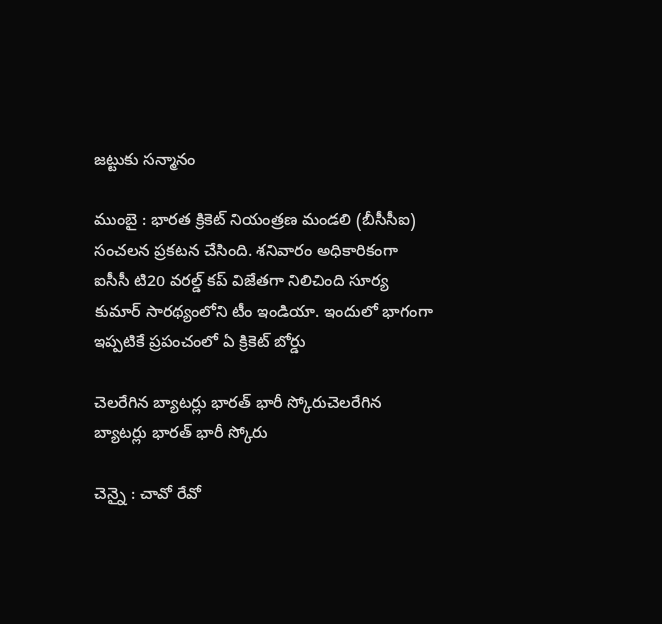జ‌ట్టుకు స‌న్మానం

ముంబై : భార‌త క్రికెట్ నియంత్ర‌ణ మండ‌లి (బీసీసీఐ) సంచ‌ల‌న ప్ర‌క‌ట‌న చేసింది. శ‌నివారం అధికారికంగా ఐసీసీ టి20 వ‌ర‌ల్డ్ క‌ప్ విజేత‌గా నిలిచింది సూర్య కుమార్ సార‌థ్యంలోని టీం ఇండియా. ఇందులో భాగంగా ఇప్ప‌టికే ప్రపంచంలో ఏ క్రికెట్ బోర్డు

చెల‌రేగిన బ్యాట‌ర్లు భార‌త్ భారీ స్కోరుచెల‌రేగిన బ్యాట‌ర్లు భార‌త్ భారీ స్కోరు

చెన్నై : చావో రేవో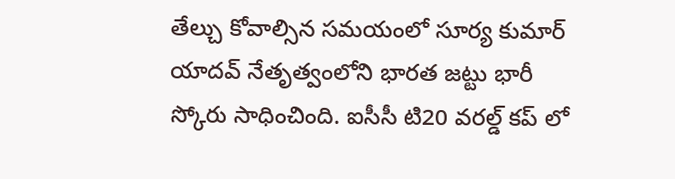తేల్చు కోవాల్సిన స‌మ‌యంలో సూర్య కుమార్ యాద‌వ్ నేతృత్వంలోని భార‌త జ‌ట్టు భారీ స్కోరు సాధించింది. ఐసీసీ టి20 వ‌ర‌ల్డ్ క‌ప్ లో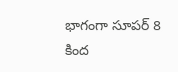భాగంగా సూప‌ర్ 8 కింద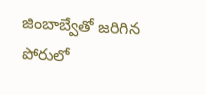జింబాబ్వేతో జ‌రిగిన పోరులో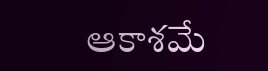ఆకాశ‌మే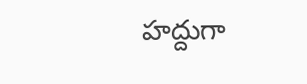హ‌ద్దుగా